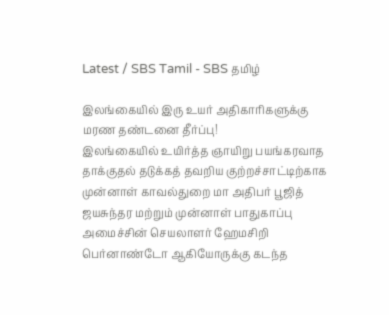Latest / SBS Tamil - SBS தமிழ்

இலங்கையில் இரு உயர் அதிகாரிகளுக்கு மரண தண்டனை தீர்ப்பு!
இலங்கையில் உயிர்த்த ஞாயிறு பயங்கரவாத தாக்குதல் தடுக்கத் தவறிய குற்றச்சாட்டிற்காக முன்னாள் காவல்துறை மா அதிபர் பூஜித் ஜயசுந்தர மற்றும் முன்னாள் பாதுகாப்பு அமைச்சின் செயலாளர் ஹேமசிறி பெர்னாண்டோ ஆகியோருக்கு கடந்த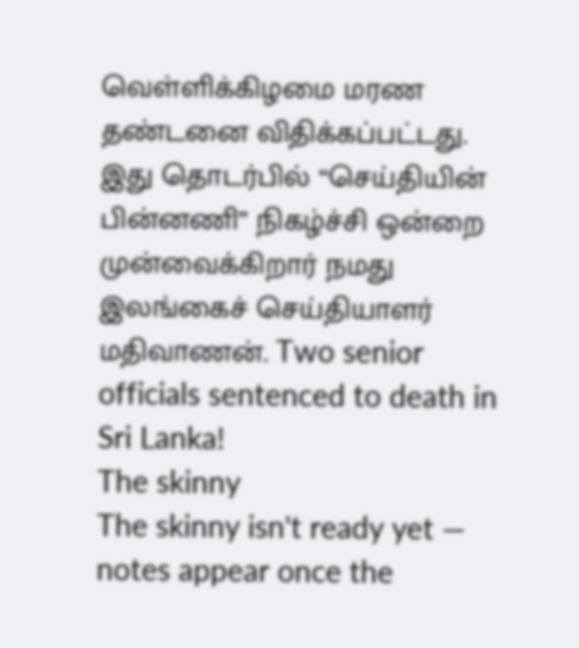வெள்ளிக்கிழமை மரண தண்டனை விதிக்கப்பட்டது. இது தொடர்பில் “செய்தியின் பின்னணி” நிகழ்ச்சி ஒன்றை முன்வைக்கிறார் நமது இலங்கைச் செய்தியாளர் மதிவாணன். Two senior officials sentenced to death in Sri Lanka!
The skinny
The skinny isn't ready yet — notes appear once the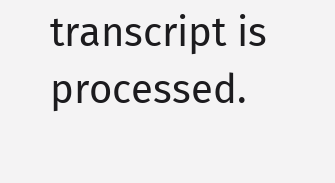transcript is processed.